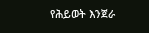የሕይወት እንጀራ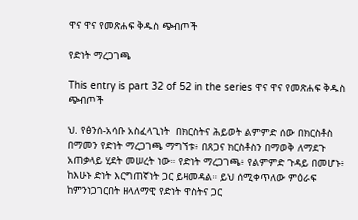ዋና ዋና የመጽሐፍ ቅዱስ ጭብጦች

የድነት ማረጋገጫ

This entry is part 32 of 52 in the series ዋና ዋና የመጽሐፍ ቅዱስ ጭብጦች

ህ. የፅንሰ-አሳቡ አስፈላጊነት  በክርስትና ሕይወት ልምምድ ሰው በክርስቶስ በማመን የድነት ማረጋገጫ ማግኘቱ፥ በጸጋና ክርስቶስን በማወቅ ለማደጉ አጠቃላይ ሂደት መሠረት ነው። የድነት ማረጋገጫ፥ የልምምድ ጉዳይ በመሆኑ፥ ከእሁኑ ድነት እርግጠኛነት ጋር ይዛመዳል። ይህ ሰሚቀጥለው ምዕራፍ ከምንነጋገርበት ዘላለማዊ የድነት ዋስትና ጋር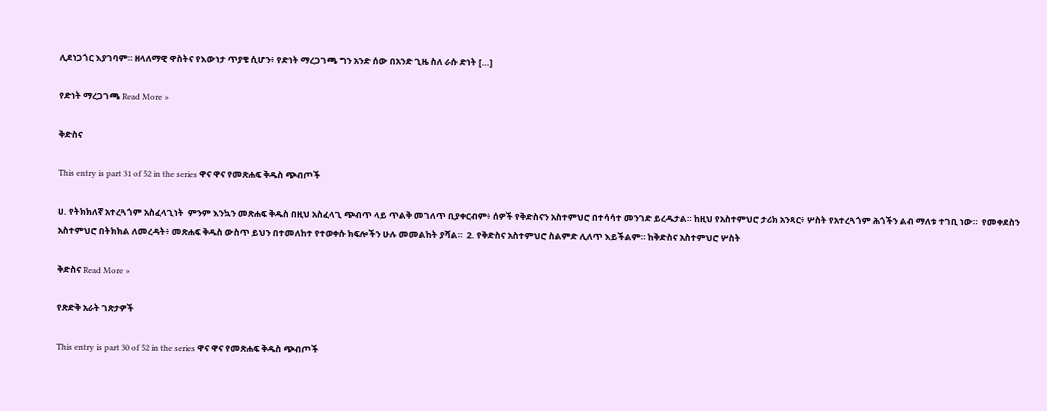ሊደነጋጎር እያገባም። ዘላለማዊ ዋስትና የእውነታ ጥያቄ ሲሆን፥ የድነት ማረጋገጫ ግን አንድ ሰው በአንድ ጊዜ ስለ ራሱ ድነት […]

የድነት ማረጋገጫ Read More »

ቅድስና

This entry is part 31 of 52 in the series ዋና ዋና የመጽሐፍ ቅዱስ ጭብጦች

ሀ. የትክክለኛ አተረጓጎም አስፈላጊነት  ምንም እንኳን መጽሐፍ ቅዱስ በዚህ አስፈላጊ ጭብጥ ላይ ጥልቅ መገለጥ ቢያቀርብም፥ ሰዎች የቅድስናን አስተምህሮ በተሳሳተ መንገድ ይረዱታል። ከዚህ የአስተምህሮ ታሪክ አንጻር፥ ሦስት የአተረጓጎም ሕጎችን ልብ ማለቱ ተገቢ ነው።  የመቀደስን አስተምህሮ በትክክል ለመረዳት፥ መጽሐፍ ቅዱስ ውስጥ ይህን በተመለከተ የተወቀሱ ክፍሎችን ሁሉ መመልከት ያሻል።  2. የቅድስና አስተምህሮ ስልምድ ሊለጥ እይችልም። ከቅድስና አስተምህሮ ሦስት

ቅድስና Read More »

የጽድቅ አራት ገጽታዎች

This entry is part 30 of 52 in the series ዋና ዋና የመጽሐፍ ቅዱስ ጭብጦች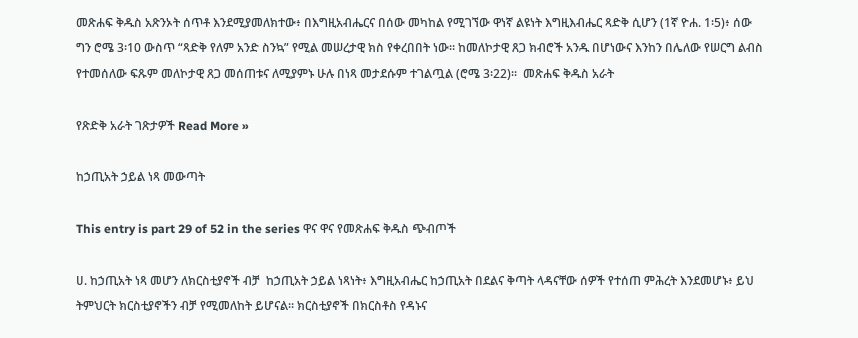መጽሐፍ ቅዱስ አጽንኦት ሰጥቶ እንደሚያመለክተው፥ በእግዚአብሔርና በሰው መካከል የሚገኘው ዋነኛ ልዩነት እግዚእብሔር ጻድቅ ሲሆን (1ኛ ዮሐ. 1፡5)፥ ሰው ግን ሮሜ 3፡10 ውስጥ “ጻድቅ የለም አንድ ስንኳ” የሚል መሠረታዊ ክስ የቀረበበት ነው። ከመለኮታዊ ጸጋ ክብሮች አንዱ በሆነውና እንከን በሌለው የሠርግ ልብስ የተመሰለው ፍጹም መለኮታዊ ጸጋ መሰጠቱና ለሚያምኑ ሁሉ በነጻ መታደሱም ተገልጧል (ሮሜ 3፡22)።  መጽሐፍ ቅዱስ አራት

የጽድቅ አራት ገጽታዎች Read More »

ከኃጢአት ኃይል ነጻ መውጣት

This entry is part 29 of 52 in the series ዋና ዋና የመጽሐፍ ቅዱስ ጭብጦች

ሀ. ከኃጢአት ነጻ መሆን ለክርስቲያኖች ብቻ  ከኃጢአት ኃይል ነጻነት፥ እግዚአብሔር ከኃጢአት በደልና ቅጣት ላዳናቸው ሰዎች የተሰጠ ምሕረት እንደመሆኑ፥ ይህ ትምህርት ክርስቲያኖችን ብቻ የሚመለከት ይሆናል። ክርስቲያኖች በክርስቶስ የዳኑና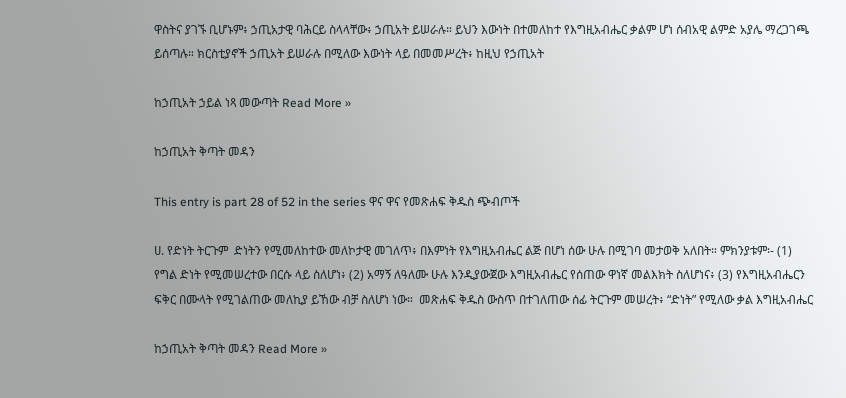ዋስትና ያገኙ ቢሆኑም፥ ኃጢአታዊ ባሕርይ ስላላቸው፥ ኃጢአት ይሠራሉ። ይህን እውነት በተመለከተ የእግዚአብሔር ቃልም ሆነ ሰብአዊ ልምድ አያሌ ማረጋገጫ ይሰጣሉ። ክርስቲያኖች ኃጢአት ይሠራሉ በሚለው እውነት ላይ በመመሥረት፥ ከዚህ የኃጢአት

ከኃጢአት ኃይል ነጻ መውጣት Read More »

ከኃጢአት ቅጣት መዳን

This entry is part 28 of 52 in the series ዋና ዋና የመጽሐፍ ቅዱስ ጭብጦች

ሀ. የድነት ትርጉም  ድነትን የሚመለከተው መለኮታዊ መገለጥ፥ በእምነት የእግዚአብሔር ልጅ በሆነ ሰው ሁሉ በሚገባ መታወቅ አለበት። ምክንያቱም፡- (1) የግል ድነት የሚመሠረተው በርሱ ላይ ስለሆነ፥ (2) አማኝ ለዓለሙ ሁሉ እንዲያውጀው እግዚአብሔር የሰጠው ዋነኛ መልእክት ስለሆነና፥ (3) የእግዚአብሔርን ፍቅር በሙላት የሚገልጠው መለኪያ ይኸው ብቻ ስለሆነ ነው።  መጽሐፍ ቅዱስ ውስጥ በተገለጠው ሰፊ ትርጉም መሠረት፥ “ድነት” የሚለው ቃል እግዚአብሔር

ከኃጢአት ቅጣት መዳን Read More »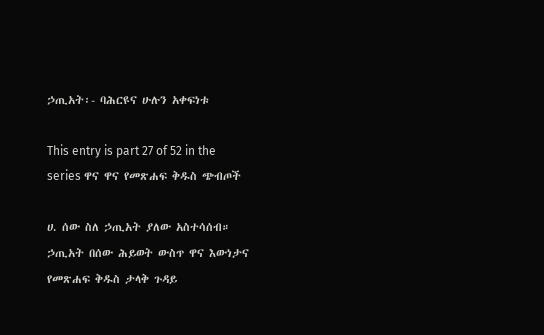ኃጢአት፡- ባሕርዩና ሁሉን አቀፍነቱ

This entry is part 27 of 52 in the series ዋና ዋና የመጽሐፍ ቅዱስ ጭብጦች

ሀ. ሰው ስለ ኃጢአት ያለው አስተሳሰብ።  ኃጢአት በሰው ሕይወት ውስጥ ዋና እውነታና የመጽሐፍ ቅዱስ ታላቅ ጉዳይ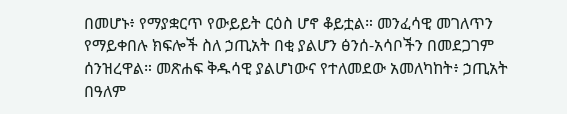በመሆኑ፥ የማያቋርጥ የውይይት ርዕስ ሆኖ ቆይቷል። መንፈሳዊ መገለጥን የማይቀበሉ ክፍሎች ስለ ኃጢአት በቂ ያልሆን ፅንሰ-አሳቦችን በመደጋገም ሰንዝረዋል። መጽሐፍ ቅዱሳዊ ያልሆነውና የተለመደው አመለካከት፥ ኃጢአት በዓለም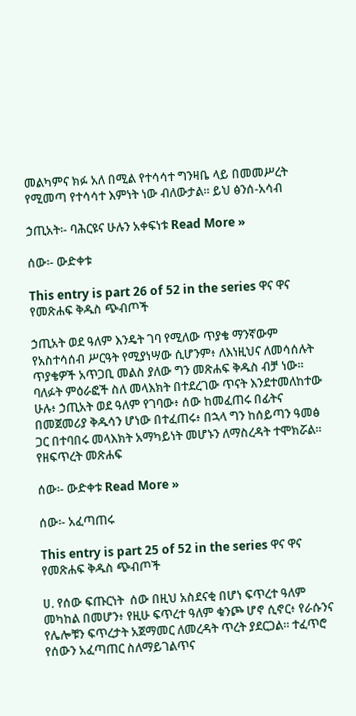መልካምና ክፉ አለ በሚል የተሳሳተ ግንዛቤ ላይ በመመሥረት የሚመጣ የተሳሳተ እምነት ነው ብለውታል። ይህ ፅንሰ-አሳብ

ኃጢአት፡- ባሕርዩና ሁሉን አቀፍነቱ Read More »

ሰው፡- ውድቀቱ

This entry is part 26 of 52 in the series ዋና ዋና የመጽሐፍ ቅዱስ ጭብጦች

ኃጢአት ወደ ዓለም እንዴት ገባ የሚለው ጥያቄ ማንኛውም የአስተሳሰብ ሥርዓት የሚያነሣው ሲሆንም፥ ለእነዚህና ለመሳሰሉት ጥያቄዎች አጥጋቢ መልስ ያለው ግን መጽሐፍ ቅዱስ ብቻ ነው። ባለፉት ምዕራፎች ስለ መላእክት በተደረገው ጥናት እንደተመለከተው ሁሉ፥ ኃጢአት ወደ ዓለም የገባው፥ ሰው ከመፈጠሩ በፊትና በመጀመሪያ ቅዱሳን ሆነው በተፈጠሩ፥ በኋላ ግን ከሰይጣን ዓመፅ ጋር በተባበሩ መላእክት አማካይነት መሆኑን ለማስረዳት ተሞክሯል። የዘፍጥረት መጽሐፍ

ሰው፡- ውድቀቱ Read More »

ሰው፡- አፈጣጠሩ

This entry is part 25 of 52 in the series ዋና ዋና የመጽሐፍ ቅዱስ ጭብጦች

ሀ. የሰው ፍጡርነት  ሰው በዚህ አስደናቂ በሆነ ፍጥረተ ዓለም መካከል በመሆን፥ የዚሁ ፍጥረተ ዓለም ቁንጮ ሆኖ ሲኖር፥ የራሱንና የሌሎቹን ፍጥረታት አጀማመር ለመረዳት ጥረት ያደርጋል። ተፈጥሮ የሰውን አፈጣጠር ስለማይገልጥና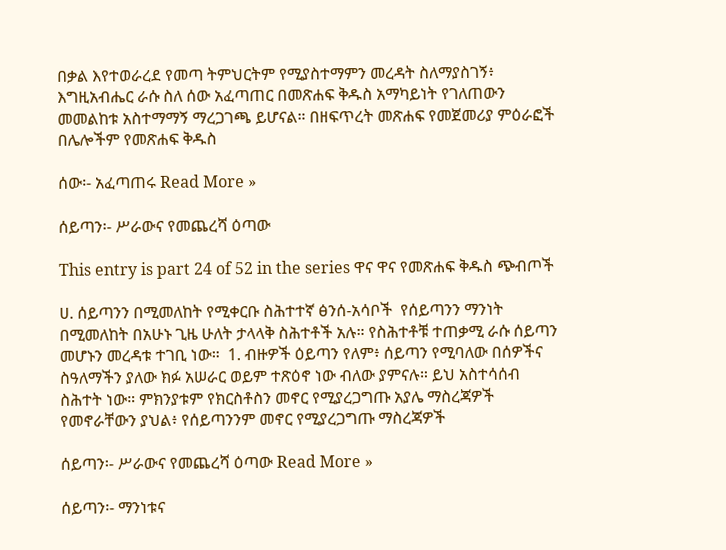በቃል እየተወራረደ የመጣ ትምህርትም የሚያስተማምን መረዳት ስለማያስገኝ፥ እግዚአብሔር ራሱ ስለ ሰው አፈጣጠር በመጽሐፍ ቅዱስ አማካይነት የገለጠውን መመልከቱ አስተማማኝ ማረጋገጫ ይሆናል። በዘፍጥረት መጽሐፍ የመጀመሪያ ምዕራፎች በሌሎችም የመጽሐፍ ቅዱስ

ሰው፡- አፈጣጠሩ Read More »

ሰይጣን፡- ሥራውና የመጨረሻ ዕጣው

This entry is part 24 of 52 in the series ዋና ዋና የመጽሐፍ ቅዱስ ጭብጦች

ሀ. ሰይጣንን በሚመለከት የሚቀርቡ ስሕተተኛ ፅንሰ-አሳቦች  የሰይጣንን ማንነት በሚመለከት በአሁኑ ጊዜ ሁለት ታላላቅ ስሕተቶች አሉ። የስሕተቶቹ ተጠቃሚ ራሱ ሰይጣን መሆኑን መረዳቱ ተገቢ ነው።  1. ብዙዎች ዕይጣን የለም፥ ሰይጣን የሚባለው በሰዎችና ስዓለማችን ያለው ክፉ አሠራር ወይም ተጽዕኖ ነው ብለው ያምናሉ። ይህ አስተሳሰብ ስሕተት ነው። ምክንያቱም የክርስቶስን መኖር የሚያረጋግጡ አያሌ ማስረጃዎች የመኖራቸውን ያህል፥ የሰይጣንንም መኖር የሚያረጋግጡ ማስረጃዎች

ሰይጣን፡- ሥራውና የመጨረሻ ዕጣው Read More »

ሰይጣን፡- ማንነቱና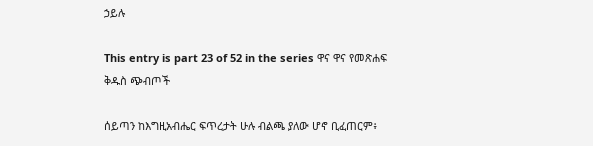ኃይሉ

This entry is part 23 of 52 in the series ዋና ዋና የመጽሐፍ ቅዱስ ጭብጦች

ሰይጣን ከእግዚአብሔር ፍጥረታት ሁሉ ብልጫ ያለው ሆኖ ቢፈጠርም፥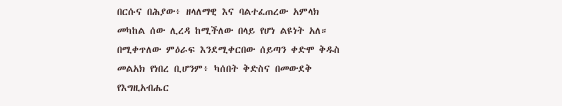በርሱና በሕያው፥ ዘላለማዊ እና ባልተፈጠረው አምላክ መካከል ሰው ሊረዳ ከሚችለው በላይ የሆነ ልዩነት አለ። በሚቀጥለው ምዕራፍ እንደሚቀርበው ሰይጣን ቀድሞ ቅዱስ መልአክ የነበረ ቢሆንም፥ ካሰበት ቅድስና በመውደቅ የእግዚአብሔር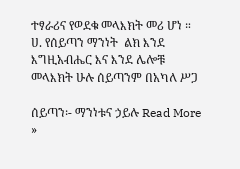ተፃራሪና የወደቁ መላእክት መሪ ሆነ ።  ሀ. የሰይጣን ማንነት  ልክ እንደ እግዚአብሔር እና እንደ ሌሎቹ መላእክት ሁሉ ሰይጣንም በአካለ ሥጋ

ሰይጣን፡- ማንነቱና ኃይሉ Read More »